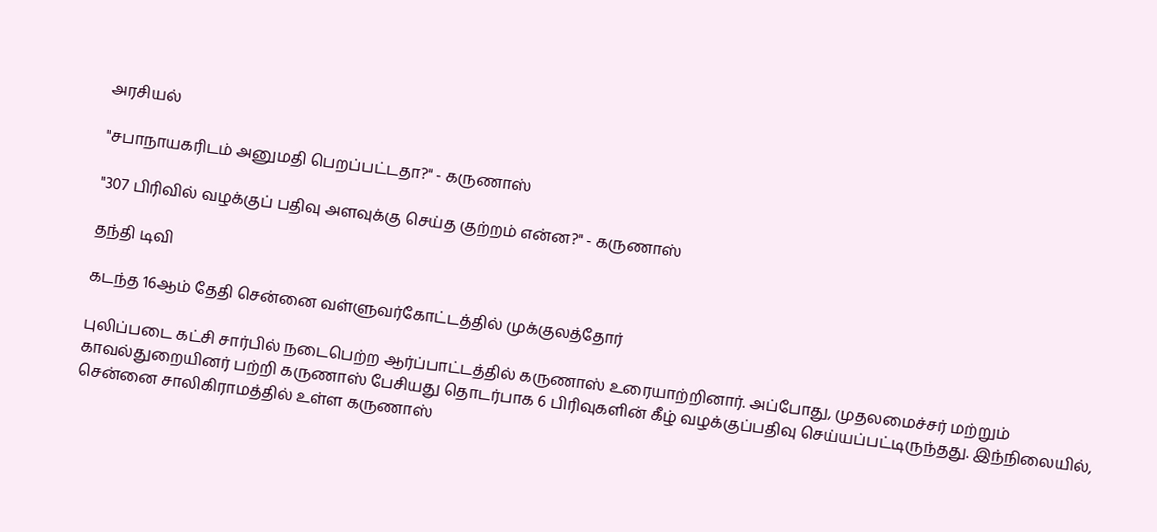அரசியல்

"சபாநாயகரிடம் அனுமதி பெறப்பட்டதா?" - கருணாஸ்

"307 பிரிவில் வழக்குப் பதிவு அளவுக்கு செய்த குற்றம் என்ன?" - கருணாஸ்

தந்தி டிவி

கடந்த 16ஆம் தேதி சென்னை வள்ளுவர்கோட்டத்தில் முக்குலத்தோர்

புலிப்படை கட்சி சார்பில் நடைபெற்ற ஆர்ப்பாட்டத்தில் கருணாஸ் உரையாற்றினார். அப்போது, முதலமைச்சர் மற்றும் காவல்துறையினர் பற்றி கருணாஸ் பேசியது தொடர்பாக 6 பிரிவுகளின் கீழ் வழக்குப்பதிவு செய்யப்பட்டிருந்தது. இந்நிலையில், சென்னை சாலிகிராமத்தில் உள்ள கருணாஸ்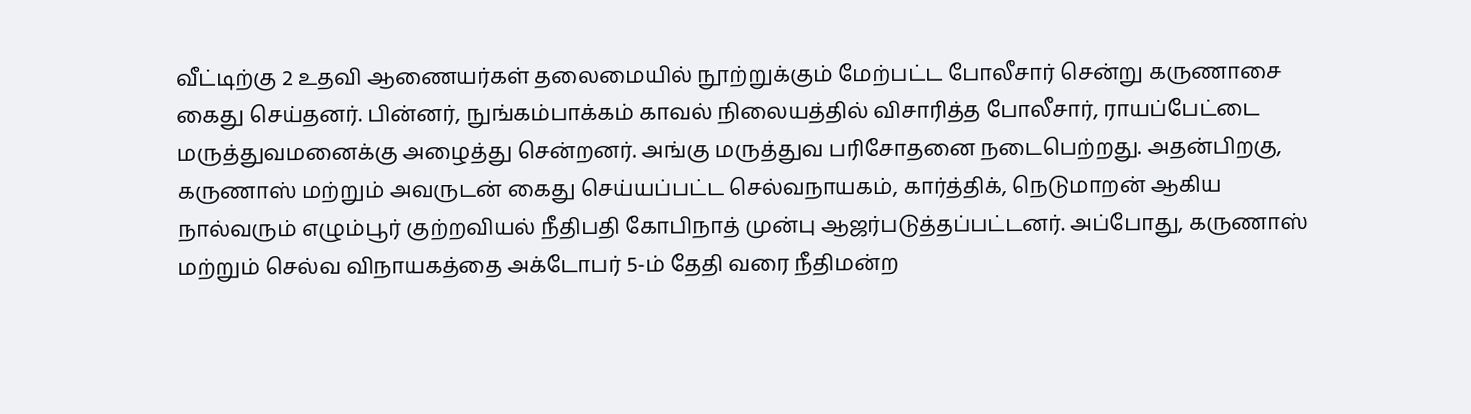வீட்டிற்கு 2 உதவி ஆணையர்கள் தலைமையில் நூற்றுக்கும் மேற்பட்ட போலீசார் சென்று கருணாசை கைது செய்தனர். பின்னர், நுங்கம்பாக்கம் காவல் நிலையத்தில் விசாரித்த போலீசார், ராயப்பேட்டை மருத்துவமனைக்கு அழைத்து சென்றனர். அங்கு மருத்துவ பரிசோதனை நடைபெற்றது. அதன்பிறகு, கருணாஸ் மற்றும் அவருடன் கைது செய்யப்பட்ட செல்வநாயகம், கார்த்திக், நெடுமாறன் ஆகிய நால்வரும் எழும்பூர் குற்றவியல் நீதிபதி கோபிநாத் முன்பு ஆஜர்படுத்தப்பட்டனர். அப்போது, கருணாஸ் மற்றும் செல்வ விநாயகத்தை அக்டோபர் 5-ம் தேதி வரை நீதிமன்ற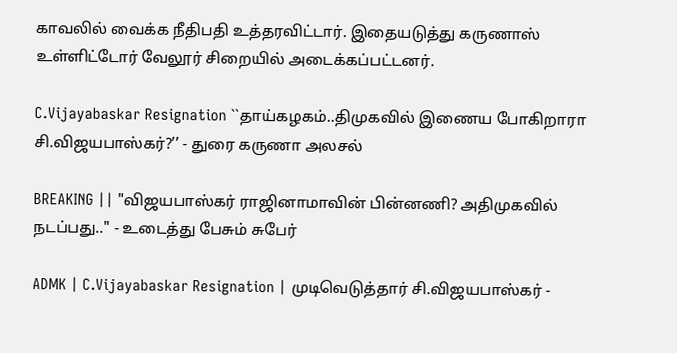காவலில் வைக்க நீதிபதி உத்தரவிட்டார். இதையடுத்து கருணாஸ் உள்ளிட்டோர் வேலூர் சிறையில் அடைக்கப்பட்டனர்.

C.Vijayabaskar Resignation ``தாய்கழகம்..திமுகவில் இணைய போகிறாரா சி.விஜயபாஸ்கர்?’’ - துரை கருணா அலசல்

BREAKING || "விஜயபாஸ்கர் ராஜினாமாவின் பின்னணி? அதிமுகவில் நடப்பது.." - உடைத்து பேசும் சுபேர்

ADMK | C.Vijayabaskar Resignation | முடிவெடுத்தார் சி.விஜயபாஸ்கர் -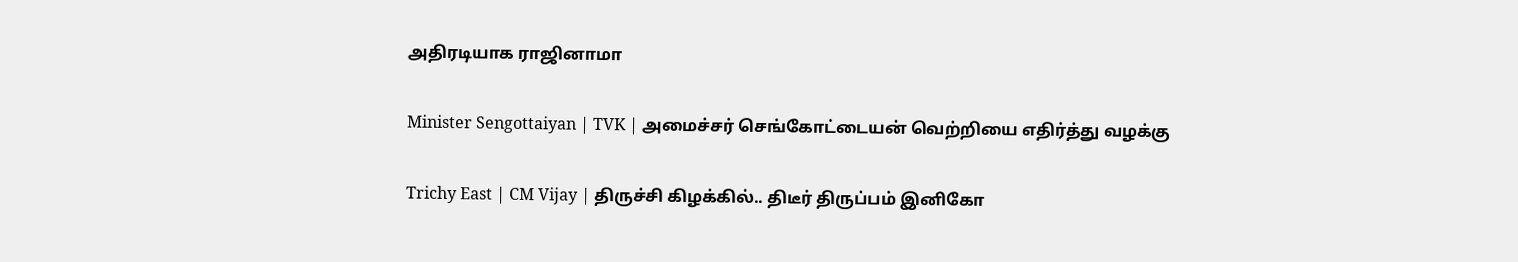அதிரடியாக ராஜினாமா

Minister Sengottaiyan | TVK | அமைச்சர் செங்கோட்டையன் வெற்றியை எதிர்த்து வழக்கு

Trichy East | CM Vijay | திருச்சி கிழக்கில்.. திடீர் திருப்பம் இனிகோ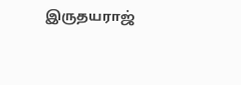இருதயராஜ்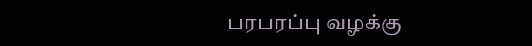பரபரப்பு வழக்கு